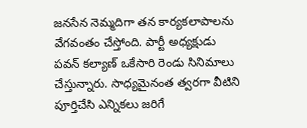జనసేన నెమ్మదిగా తన కార్యకలాపాలను వేగవంతం చేస్తోంది. పార్టీ అధ్యక్షుడు పవన్ కల్యాణ్ ఒకేసారి రెండు సినిమాలు చేస్తున్నారు. సాధ్యమైనంత త్వరగా వీటిని పూర్తిచేసి ఎన్నికలు జరిగే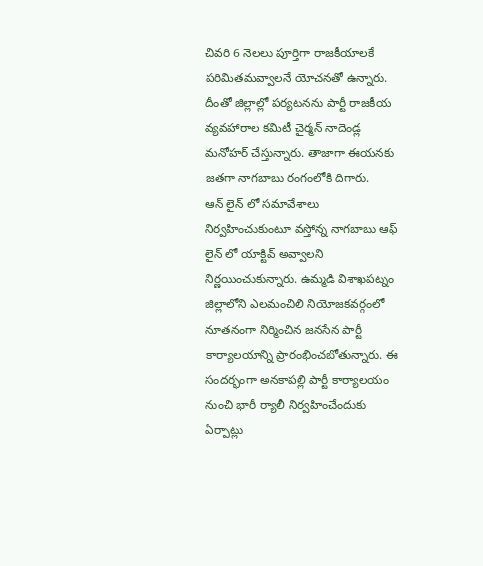చివరి 6 నెలలు పూర్తిగా రాజకీయాలకే పరిమితమవ్వాలనే యోచనతో ఉన్నారు.
దీంతో జిల్లాల్లో పర్యటనను పార్టీ రాజకీయ వ్యవహారాల కమిటీ చైర్మన్ నాదెండ్ల మనోహర్ చేస్తున్నారు. తాజాగా ఈయనకు జతగా నాగబాబు రంగంలోకి దిగారు.
ఆన్ లైన్ లో సమావేశాలు నిర్వహించుకుంటూ వస్తోన్న నాగబాబు ఆఫ్ లైన్ లో యాక్టివ్ అవ్వాలని నిర్ణయించుకున్నారు. ఉమ్మడి విశాఖపట్నం జిల్లాలోని ఎలమంచిలి నియోజకవర్గంలో నూతనంగా నిర్మించిన జనసేన పార్టీ కార్యాలయాన్ని ప్రారంభించబోతున్నారు. ఈ సందర్భంగా అనకాపల్లి పార్టీ కార్యాలయం నుంచి భారీ ర్యాలీ నిర్వహించేందుకు ఏర్పాట్లు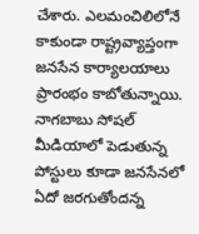చేశారు. ఎలమంచిలిలోనే కాకుండా రాష్ట్రవ్యాప్తంగా జనసేన కార్యాలయాలు ప్రారంభం కాబోతున్నాయి. నాగబాబు సోషల్ మీడియాలో పెడుతున్న పోస్టులు కూడా జనసేనలో ఏదో జరగుతోందన్న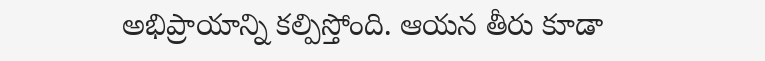అభిప్రాయాన్ని కల్పిస్తోంది. ఆయన తీరు కూడా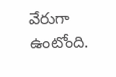వేరుగా ఉంటోంది.